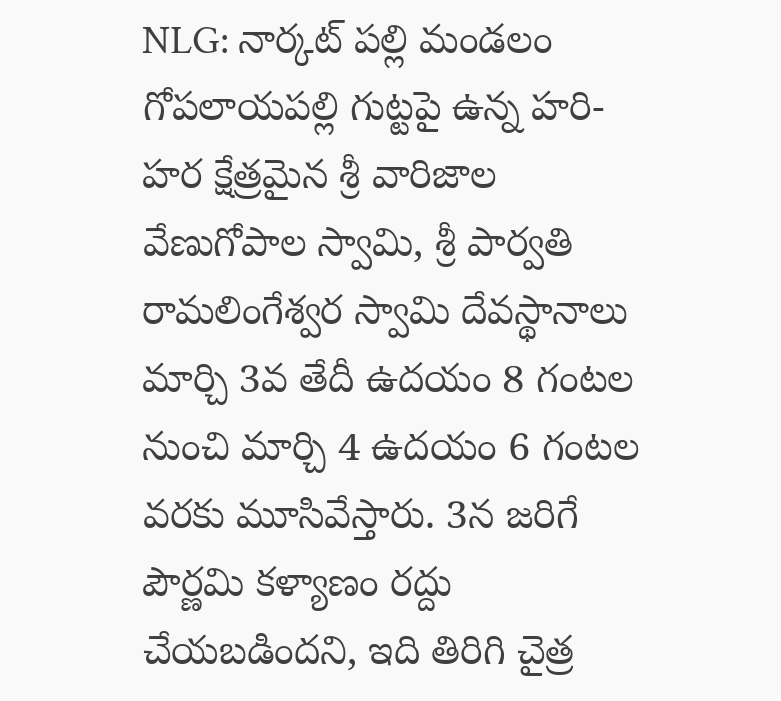NLG: నార్కట్ పల్లి మండలం గోపలాయపల్లి గుట్టపై ఉన్న హరి-హర క్షేత్రమైన శ్రీ వారిజాల వేణుగోపాల స్వామి, శ్రీ పార్వతి రామలింగేశ్వర స్వామి దేవస్థానాలు మార్చి 3వ తేదీ ఉదయం 8 గంటల నుంచి మార్చి 4 ఉదయం 6 గంటల వరకు మూసివేస్తారు. 3న జరిగే పౌర్ణమి కళ్యాణం రద్దు చేయబడిందని, ఇది తిరిగి చైత్ర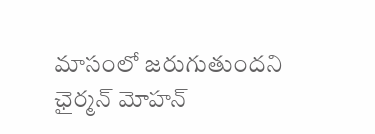మాసంలో జరుగుతుందని ఛైర్మన్ మోహన్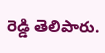రెడ్డి తెలిపారు.